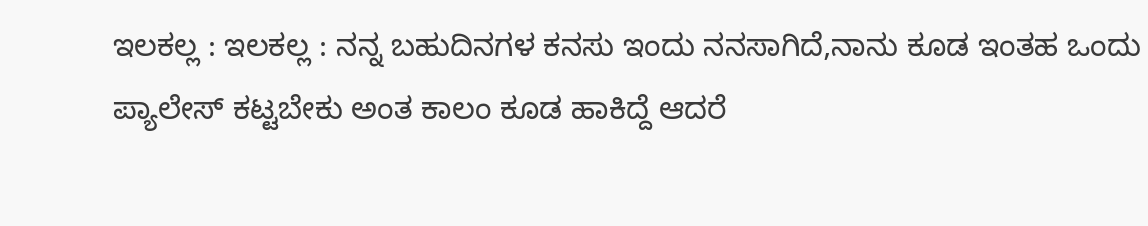ಇಲಕಲ್ಲ : ಇಲಕಲ್ಲ : ನನ್ನ ಬಹುದಿನಗಳ ಕನಸು ಇಂದು ನನಸಾಗಿದೆ,ನಾನು ಕೂಡ ಇಂತಹ ಒಂದು ಪ್ಯಾಲೇಸ್ ಕಟ್ಟಬೇಕು ಅಂತ ಕಾಲಂ ಕೂಡ ಹಾಕಿದ್ದೆ ಆದರೆ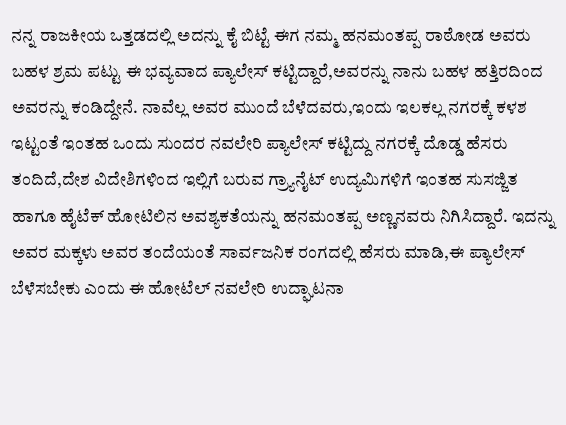ನನ್ನ ರಾಜಕೀಯ ಒತ್ತಡದಲ್ಲಿ ಅದನ್ನು ಕೈ ಬಿಟ್ಟೆ ಈಗ ನಮ್ಮ ಹನಮಂತಪ್ಪ ರಾಠೋಡ ಅವರು ಬಹಳ ಶ್ರಮ ಪಟ್ಟು ಈ ಭವ್ಯವಾದ ಪ್ಯಾಲೇಸ್ ಕಟ್ಟಿದ್ದಾರೆ,ಅವರನ್ನು ನಾನು ಬಹಳ ಹತ್ತಿರದಿಂದ ಅವರನ್ನು ಕಂಡಿದ್ದೇನೆ. ನಾವೆಲ್ಲ ಅವರ ಮುಂದೆ ಬೆಳೆದವರು,ಇಂದು ಇಲಕಲ್ಲ ನಗರಕ್ಕೆ ಕಳಶ ಇಟ್ಟಂತೆ ಇಂತಹ ಒಂದು ಸುಂದರ ನವಲೇರಿ ಪ್ಯಾಲೇಸ್ ಕಟ್ಟಿದ್ದು ನಗರಕ್ಕೆ ದೊಡ್ಡ ಹೆಸರು ತಂದಿದೆ,ದೇಶ ವಿದೇಶಿಗಳಿಂದ ಇಲ್ಲಿಗೆ ಬರುವ ಗ್ರ್ಯಾನೈಟ್ ಉದ್ಯಮಿಗಳಿಗೆ ಇಂತಹ ಸುಸಜ್ಜಿತ ಹಾಗೂ ಹೈಟೆಕ್ ಹೋಟಿಲಿನ ಅವಶ್ಯಕತೆಯನ್ನು ಹನಮಂತಪ್ಪ ಅಣ್ಣನವರು ನಿಗಿಸಿದ್ದಾರೆ. ಇದನ್ನು ಅವರ ಮಕ್ಕಳು ಅವರ ತಂದೆಯಂತೆ ಸಾರ್ವಜನಿಕ ರಂಗದಲ್ಲಿ ಹೆಸರು ಮಾಡಿ,ಈ ಪ್ಯಾಲೇಸ್ ಬೆಳೆಸಬೇಕು ಎಂದು ಈ ಹೋಟೆಲ್ ನವಲೇರಿ ಉದ್ಘಾಟನಾ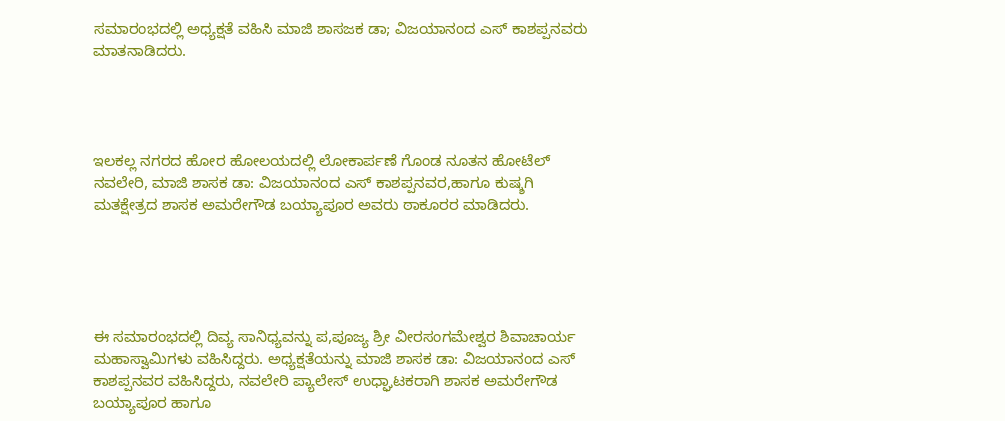ಸಮಾರಂಭದಲ್ಲಿ ಅಧ್ಯಕ್ಷತೆ ವಹಿಸಿ ಮಾಜಿ ಶಾಸಜಕ ಡಾ; ವಿಜಯಾನಂದ ಎಸ್ ಕಾಶಪ್ಪನವರು ಮಾತನಾಡಿದರು.




ಇಲಕಲ್ಲ ನಗರದ ಹೋರ ಹೋಲಯದಲ್ಲಿ ಲೋಕಾರ್ಪಣೆ ಗೊಂಡ ನೂತನ ಹೋಟೆಲ್ ನವಲೇರಿ, ಮಾಜಿ ಶಾಸಕ ಡಾ: ವಿಜಯಾನಂದ ಎಸ್ ಕಾಶಪ್ಪನವರ,ಹಾಗೂ ಕುಷ್ಶಗಿ ಮತಕ್ಷೇತ್ರದ ಶಾಸಕ ಅಮರೇಗೌಡ ಬಯ್ಯಾಪೂರ ಅವರು ಠಾಕೂರರ ಮಾಡಿದರು.





ಈ ಸಮಾರಂಭದಲ್ಲಿ ದಿವ್ಯ ಸಾನಿಧ್ಯವನ್ನು ಪ,ಪೂಜ್ಯ ಶ್ರೀ ವೀರಸಂಗಮೇಶ್ವರ ಶಿವಾಚಾರ್ಯ ಮಹಾಸ್ವಾಮಿಗಳು ವಹಿಸಿದ್ದರು. ಅಧ್ಯಕ್ಷತೆಯನ್ನು ಮಾಜಿ ಶಾಸಕ ಡಾ: ವಿಜಯಾನಂದ ಎಸ್ ಕಾಶಪ್ಪನವರ ವಹಿಸಿದ್ದರು, ನವಲೇರಿ ಪ್ಯಾಲೇಸ್ ಉಧ್ಘಾಟಕರಾಗಿ ಶಾಸಕ ಅಮರೇಗೌಡ ಬಯ್ಯಾಪೂರ ಹಾಗೂ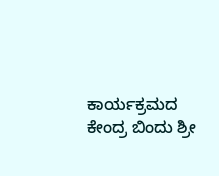ಕಾರ್ಯಕ್ರಮದ ಕೇಂದ್ರ ಬಿಂದು ಶ್ರೀ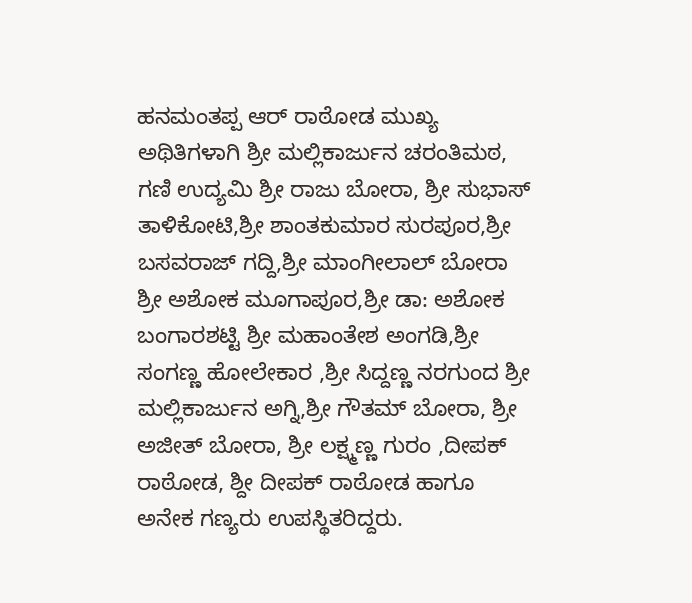ಹನಮಂತಪ್ಪ ಆರ್ ರಾಠೋಡ ಮುಖ್ಯ ಅಥಿತಿಗಳಾಗಿ ಶ್ರೀ ಮಲ್ಲಿಕಾರ್ಜುನ ಚರಂತಿಮಠ, ಗಣಿ ಉದ್ಯಮಿ ಶ್ರೀ ರಾಜು ಬೋರಾ, ಶ್ರೀ ಸುಭಾಸ್ ತಾಳಿಕೋಟಿ,ಶ್ರೀ ಶಾಂತಕುಮಾರ ಸುರಪೂರ,ಶ್ರೀ ಬಸವರಾಜ್ ಗದ್ದಿ,ಶ್ರೀ ಮಾಂಗೀಲಾಲ್ ಬೋರಾ ಶ್ರೀ ಅಶೋಕ ಮೂಗಾಪೂರ,ಶ್ರೀ ಡಾ: ಅಶೋಕ ಬಂಗಾರಶಟ್ಟಿ ಶ್ರೀ ಮಹಾಂತೇಶ ಅಂಗಡಿ,ಶ್ರೀ ಸಂಗಣ್ಣ ಹೋಲೇಕಾರ ,ಶ್ರೀ ಸಿದ್ದಣ್ಣ ನರಗುಂದ ಶ್ರೀ ಮಲ್ಲಿಕಾರ್ಜುನ ಅಗ್ನಿ,ಶ್ರೀ ಗೌತಮ್ ಬೋರಾ, ಶ್ರೀ ಅಜೀತ್ ಬೋರಾ, ಶ್ರೀ ಲಕ್ಷ್ಮಣ್ಣ ಗುರಂ ,ದೀಪಕ್ ರಾಠೋಡ, ಶ್ದೀ ದೀಪಕ್ ರಾಠೋಡ ಹಾಗೂ ಅನೇಕ ಗಣ್ಯರು ಉಪಸ್ಥಿತರಿದ್ದರು.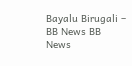Bayalu Birugali – BB News BB News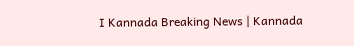I Kannada Breaking News | Kannada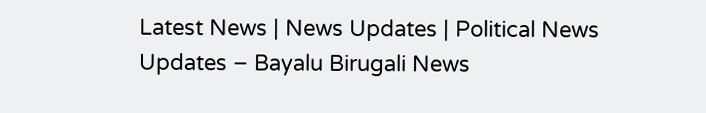Latest News | News Updates | Political News Updates – Bayalu Birugali News